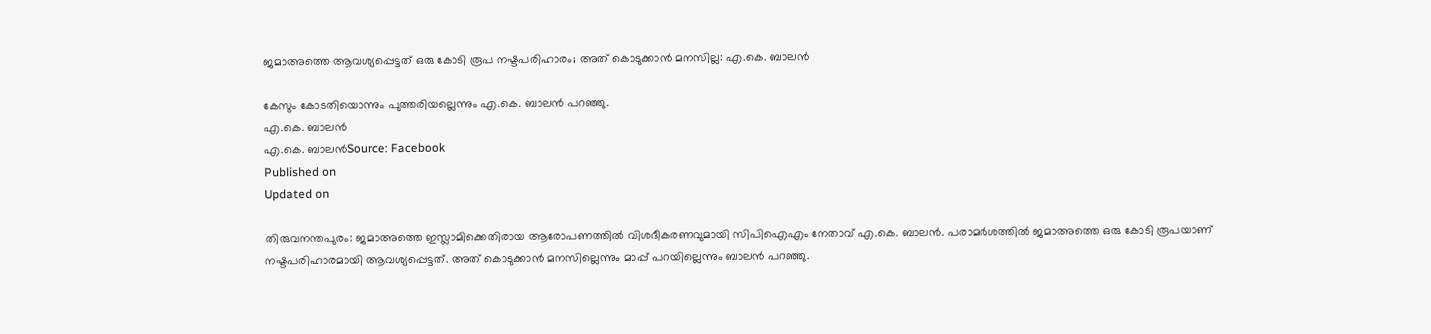ജമാഅത്തെ ആവശ്യപ്പെട്ടത് ഒരു കോടി രൂപ നഷ്ടപരിഹാരം; അത് കൊടുക്കാൻ മനസില്ല: എ.കെ. ബാലൻ

കേസും കോടതിയൊന്നും പുത്തരിയല്ലെന്നും എ.കെ. ബാലൻ പറഞ്ഞു.
എ.കെ. ബാലൻ
എ.കെ. ബാലൻSource: Facebook
Published on
Updated on

തിരുവനന്തപുരം: ജമാഅത്തെ ഇസ്ലാമിക്കെതിരായ ആരോപണത്തിൽ വിശദീകരണവുമായി സിപിഐഎം നേതാവ് എ.കെ. ബാലൻ. പരാമർശത്തിൽ ജമാഅത്തെ ഒരു കോടി രൂപയാണ് നഷ്ടപരിഹാരമായി ആവശ്യപ്പെട്ടത്. അത് കൊടുക്കാൻ മനസില്ലെന്നും മാപ്പ് പറയില്ലെന്നും ബാലൻ പറഞ്ഞു.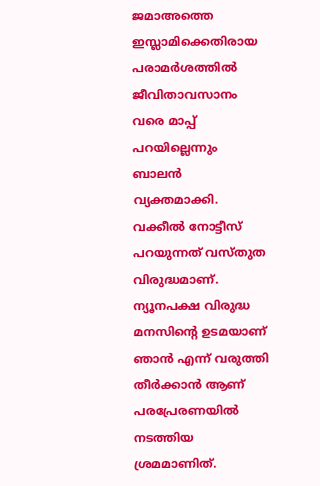ജമാഅത്തെ ഇസ്ലാമിക്കെതിരായ പരാമർശത്തിൽ ജീവിതാവസാനം വരെ മാപ്പ് പറയില്ലെന്നും ബാലൻ വ്യക്തമാക്കി. വക്കീൽ നോട്ടീസ് പറയുന്നത് വസ്തുത വിരുദ്ധമാണ്. ന്യൂനപക്ഷ വിരുദ്ധ മനസിൻ്റെ ഉടമയാണ് ഞാൻ എന്ന് വരുത്തി തീർക്കാൻ ആണ് പരപ്രേരണയിൽ നടത്തിയ ശ്രമമാണിത്.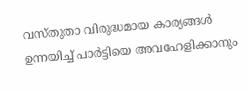വസ്തുതാ വിരുദ്ധമായ കാര്യങ്ങൾ ഉന്നയിച്ച് പാർട്ടിയെ അവഹേളിക്കാനും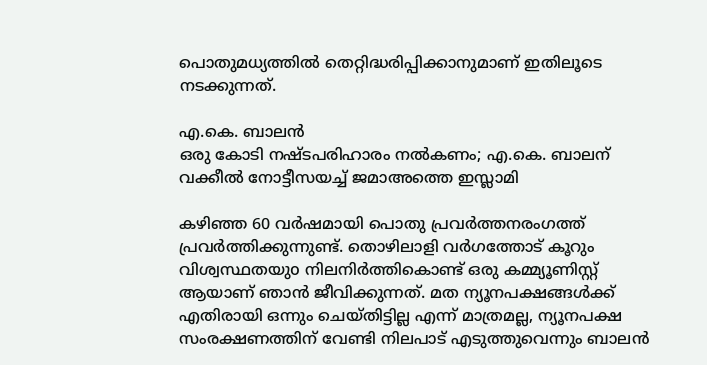പൊതുമധ്യത്തിൽ തെറ്റിദ്ധരിപ്പിക്കാനുമാണ് ഇതിലൂടെ നടക്കുന്നത്.

എ.കെ. ബാലൻ
ഒരു കോടി നഷ്ടപരിഹാരം നൽകണം; എ.കെ. ബാലന് വക്കീൽ നോട്ടീസയച്ച് ജമാഅത്തെ ഇസ്ലാമി

കഴിഞ്ഞ 60 വർഷമായി പൊതു പ്രവർത്തനരംഗത്ത് പ്രവർത്തിക്കുന്നുണ്ട്. തൊഴിലാളി വർഗത്തോട് കൂറും വിശ്വസ്ഥതയുo നിലനിർത്തികൊണ്ട് ഒരു കമ്മ്യൂണിസ്റ്റ്‌ ആയാണ് ഞാൻ ജീവിക്കുന്നത്. മത ന്യൂനപക്ഷങ്ങൾക്ക് എതിരായി ഒന്നും ചെയ്തിട്ടില്ല എന്ന് മാത്രമല്ല, ന്യൂനപക്ഷ സംരക്ഷണത്തിന് വേണ്ടി നിലപാട് എടുത്തുവെന്നും ബാലൻ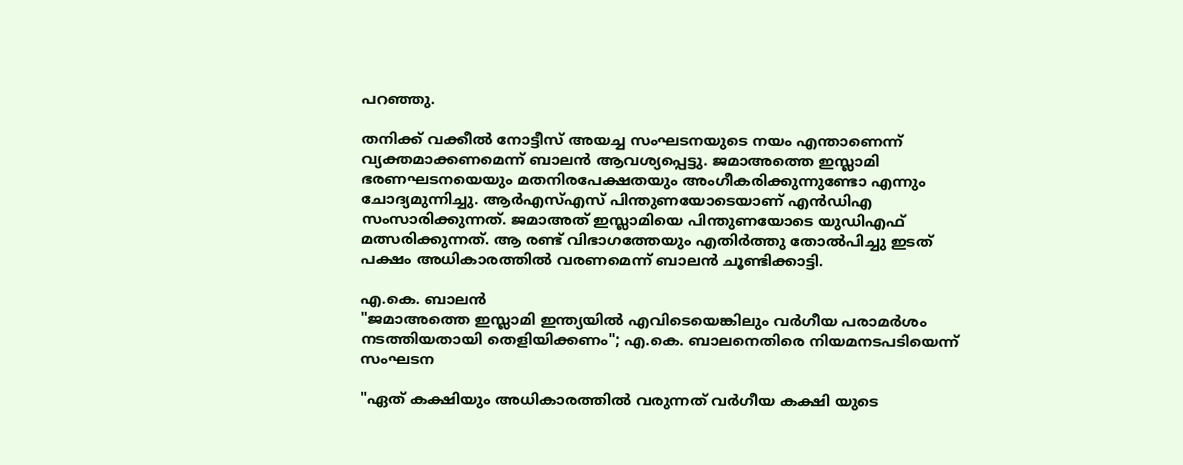പറഞ്ഞു.

തനിക്ക് വക്കീൽ നോട്ടീസ് അയച്ച സംഘടനയുടെ നയം എന്താണെന്ന് വ്യക്തമാക്കണമെന്ന് ബാലൻ ആവശ്യപ്പെട്ടു. ജമാഅത്തെ ഇസ്ലാമി ഭരണഘടനയെയും മതനിരപേക്ഷതയും അംഗീകരിക്കുന്നുണ്ടോ എന്നും ചോദ്യമുന്നിച്ചു. ആർഎസ്എസ് പിന്തുണയോടെയാണ് എൻഡിഎ സംസാരിക്കുന്നത്. ജമാഅത് ഇസ്ലാമിയെ പിന്തുണയോടെ യുഡിഎഫ് മത്സരിക്കുന്നത്. ആ രണ്ട് വിഭാഗത്തേയും എതിർത്തു തോൽപിച്ചു ഇടത് പക്ഷം അധികാരത്തിൽ വരണമെന്ന് ബാലൻ ചൂണ്ടിക്കാട്ടി.

എ.കെ. ബാലൻ
"ജമാഅത്തെ ഇസ്ലാമി ഇന്ത്യയിൽ എവിടെയെങ്കിലും വർഗീയ പരാമർശം നടത്തിയതായി തെളിയിക്കണം"; എ.കെ. ബാലനെതിരെ നിയമനടപടിയെന്ന് സംഘടന

"ഏത് കക്ഷിയും അധികാരത്തിൽ വരുന്നത് വർഗീയ കക്ഷി യുടെ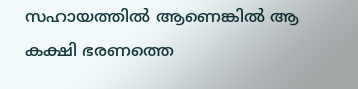സഹായത്തിൽ ആണെങ്കിൽ ആ കക്ഷി ഭരണത്തെ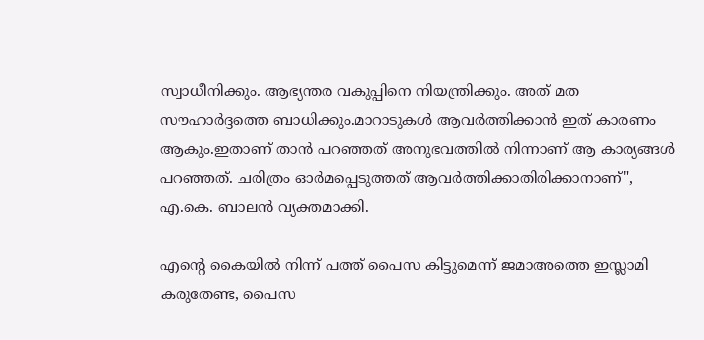സ്വാധീനിക്കും. ആഭ്യന്തര വകുപ്പിനെ നിയന്ത്രിക്കും. അത് മത സൗഹാർദ്ദത്തെ ബാധിക്കും.മാറാടുകൾ ആവർത്തിക്കാൻ ഇത് കാരണം ആകും.ഇതാണ് താൻ പറഞ്ഞത് അനുഭവത്തിൽ നിന്നാണ് ആ കാര്യങ്ങൾ പറഞ്ഞത്. ചരിത്രം ഓർമപ്പെടുത്തത് ആവർത്തിക്കാതിരിക്കാനാണ്", എ.കെ. ബാലൻ വ്യക്തമാക്കി.

എൻ്റെ കൈയിൽ നിന്ന് പത്ത് പൈസ കിട്ടുമെന്ന് ജമാഅത്തെ ഇസ്ലാമി കരുതേണ്ട, പൈസ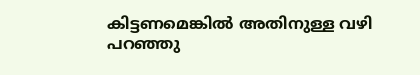കിട്ടണമെങ്കിൽ അതിനുള്ള വഴി പറഞ്ഞു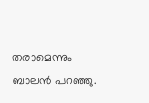തരാമെന്നും ബാലൻ പറഞ്ഞു.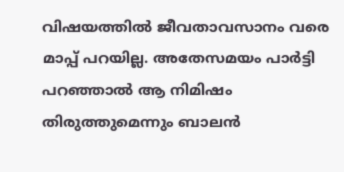വിഷയത്തിൽ ജീവതാവസാനം വരെ മാപ്പ് പറയില്ല. അതേസമയം പാർട്ടി പറഞ്ഞാൽ ആ നിമിഷം തിരുത്തുമെന്നും ബാലൻ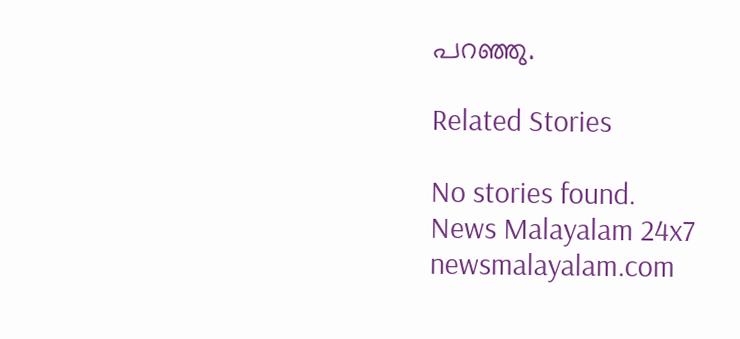പറഞ്ഞു.

Related Stories

No stories found.
News Malayalam 24x7
newsmalayalam.com